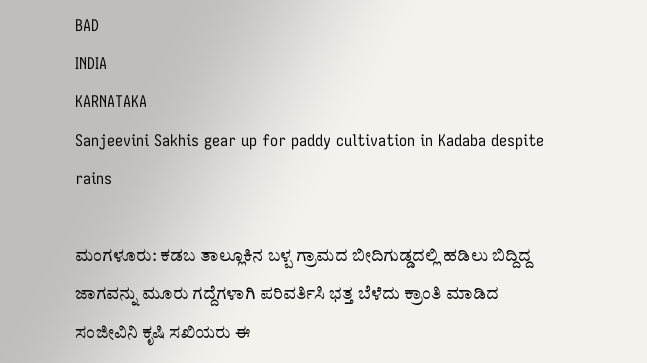BAD
INDIA
KARNATAKA
Sanjeevini Sakhis gear up for paddy cultivation in Kadaba despite rains

ಮಂಗಳೂರು: ಕಡಬ ತಾಲ್ಲೂಕಿನ ಬಳ್ಪ ಗ್ರಾಮದ ಬೀದಿಗುಡ್ಡದಲ್ಲಿ ಹಡಿಲು ಬಿದ್ದಿದ್ದ ಜಾಗವನ್ನು ಮೂರು ಗದ್ದೆಗಳಾಗಿ ಪರಿವರ್ತಿಸಿ ಭತ್ತ ಬೆಳೆದು ಕ್ರಾಂತಿ ಮಾಡಿದ ಸಂಜೀವಿನಿ ಕೃಷಿ ಸಖಿಯರು ಈ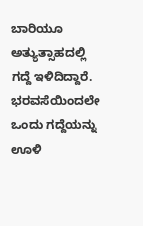ಬಾರಿಯೂ ಅತ್ಯುತ್ಸಾಹದಲ್ಲಿ ಗದ್ದೆ ಇಳಿದಿದ್ದಾರೆ. ಭರವಸೆಯಿಂದಲೇ ಒಂದು ಗದ್ದೆಯನ್ನು ಊಳಿ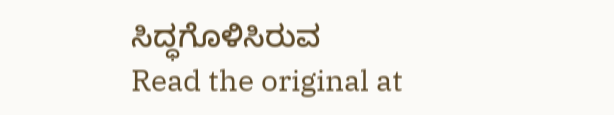ಸಿದ್ಧಗೊಳಿಸಿರುವ
Read the original at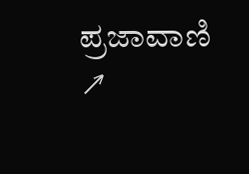ಪ್ರಜಾವಾಣಿ ↗